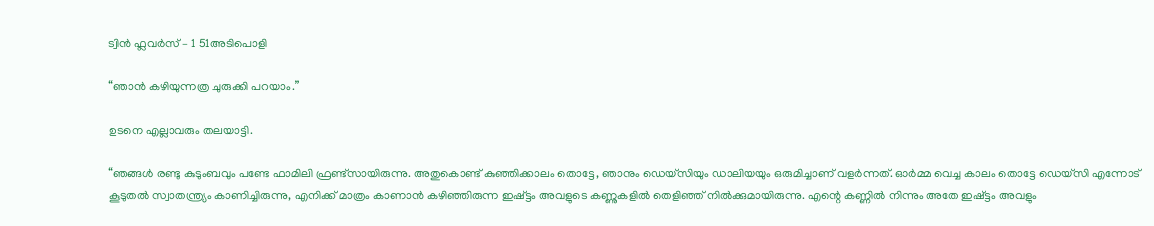ട്വിൻ ഫ്ലവർസ് – 1 51അടിപൊളി

“ഞാൻ കഴിയുന്നത്ര ചുരുക്കി പറയാം.”

ഉടനെ എല്ലാവരും തലയാട്ടി.

“ഞങ്ങൾ രണ്ടു കുടുംബവും പണ്ടേ ഫാമിലി ഫ്രണ്ട്സായിരുന്നു. അതുകൊണ്ട്‌ കുഞ്ഞിക്കാലം തൊട്ടേ, ഞാനും ഡെയ്സിയും ഡാലിയയും ഒരുമിച്ചാണ് വളര്‍ന്നത്. ഓർമ്മ വെച്ച കാലം തൊട്ടേ ഡെയ്സി എന്നോട് കൂടുതൽ സ്വാതന്ത്ര്യം കാണിച്ചിരുന്നു, എനിക്ക് മാത്രം കാണാൻ കഴിഞ്ഞിരുന്ന ഇഷ്ട്ടം അവളുടെ കണ്ണുകളില്‍ തെളിഞ്ഞ് നില്‍ക്കുമായിരുന്നു. എന്റെ കണ്ണില്‍ നിന്നും അതേ ഇഷ്ട്ടം അവളും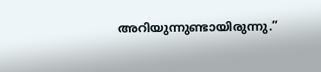അറിയുന്നുണ്ടായിരുന്നു.”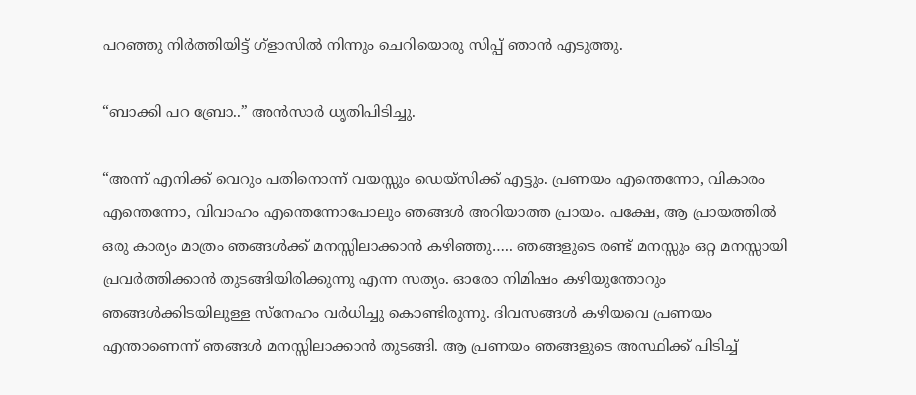പറഞ്ഞു നിർത്തിയിട്ട് ഗ്ളാസിൽ നിന്നും ചെറിയൊരു സിപ്പ് ഞാൻ എടുത്തു.

“ബാക്കി പറ ബ്രോ..” അന്‍സാര്‍ ധൃതിപിടിച്ചു.

“അന്ന് എനിക്ക് വെറും പതിനൊന്ന് വയസ്സും ഡെയ്സിക്ക് എട്ടും. പ്രണയം എന്തെന്നോ, വികാരം എന്തെന്നോ, വിവാഹം എന്തെന്നോപോലും ഞങ്ങൾ അറിയാത്ത പ്രായം. പക്ഷേ, ആ പ്രായത്തില്‍ ഒരു കാര്യം മാത്രം ഞങ്ങൾക്ക് മനസ്സിലാക്കാൻ കഴിഞ്ഞു….. ഞങ്ങളുടെ രണ്ട് മനസ്സും ഒറ്റ മനസ്സായി പ്രവർത്തിക്കാൻ തുടങ്ങിയിരിക്കുന്നു എന്ന സത്യം. ഓരോ നിമിഷം കഴിയുന്തോറും ഞങ്ങൾക്കിടയിലുള്ള സ്നേഹം വര്‍ധിച്ചു കൊണ്ടിരുന്നു. ദിവസങ്ങൾ കഴിയവെ പ്രണയം എന്താണെന്ന് ഞങ്ങൾ മനസ്സിലാക്കാൻ തുടങ്ങി. ആ പ്രണയം ഞങ്ങളുടെ അസ്ഥിക്ക് പിടിച്ച്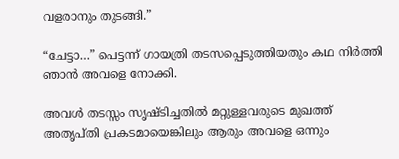വളരാനും തുടങ്ങി.”

“ചേട്ടാ…” പെട്ടന്ന് ഗായത്രി തടസപ്പെടുത്തിയതും കഥ നിര്‍ത്തി ഞാൻ അവളെ നോക്കി.

അവള്‍ തടസ്സം സൃഷ്ടിച്ചതിൽ മറ്റുള്ളവരുടെ മുഖത്ത് അതൃപ്തി പ്രകടമായെങ്കിലും ആരും അവളെ ഒന്നും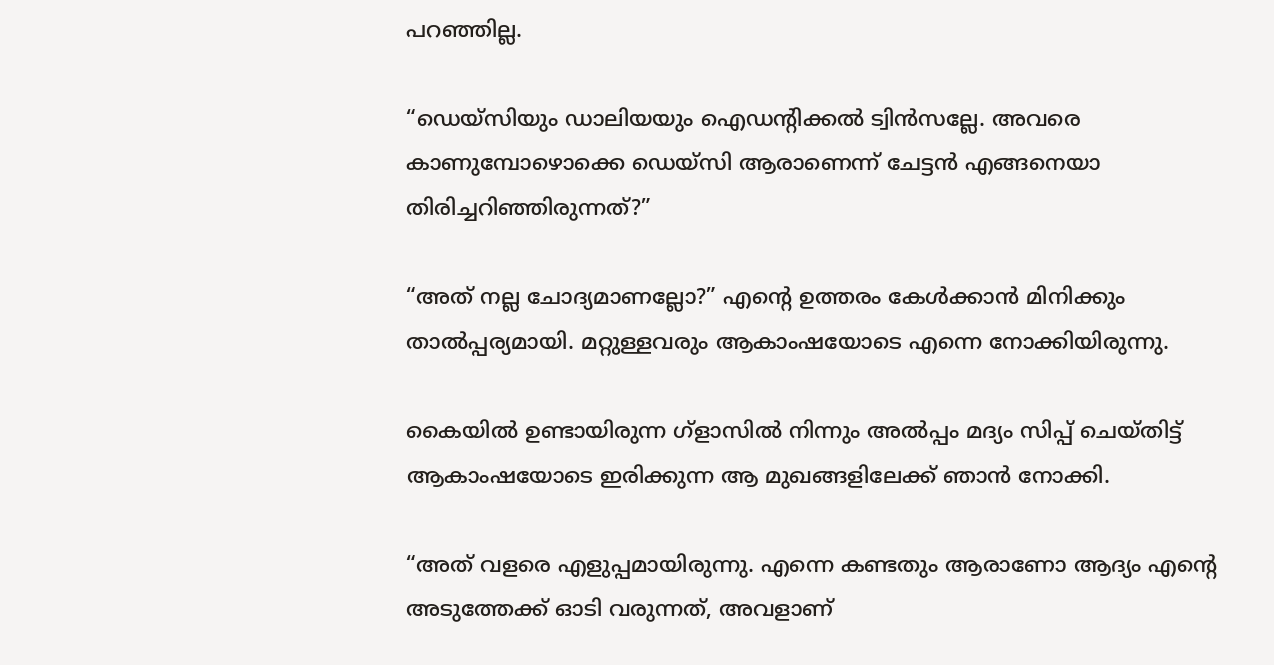പറഞ്ഞില്ല.

“ഡെയ്സിയും ഡാലിയയും ഐഡന്റിക്കൽ ട്വിൻസല്ലേ. അവരെ കാണുമ്പോഴൊക്കെ ഡെയ്സി ആരാണെന്ന് ചേട്ടൻ എങ്ങനെയാ തിരിച്ചറിഞ്ഞിരുന്നത്?”

“അത് നല്ല ചോദ്യമാണല്ലോ?” എന്റെ ഉത്തരം കേൾക്കാൻ മിനിക്കും താല്‍പ്പര്യമായി. മറ്റുള്ളവരും ആകാംഷയോടെ എന്നെ നോക്കിയിരുന്നു.

കൈയിൽ ഉണ്ടായിരുന്ന ഗ്ളാസിൽ നിന്നും അല്‍പ്പം മദ്യം സിപ്പ് ചെയ്തിട്ട് ആകാംഷയോടെ ഇരിക്കുന്ന ആ മുഖങ്ങളിലേക്ക് ഞാൻ നോക്കി.

“അത് വളരെ എളുപ്പമായിരുന്നു. എന്നെ കണ്ടതും ആരാണോ ആദ്യം എന്റെ അടുത്തേക്ക് ഓടി വരുന്നത്, അവളാണ്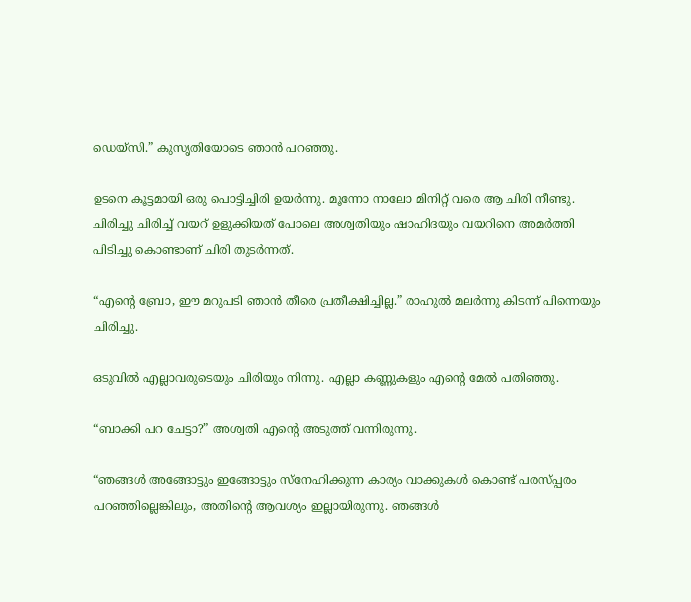ഡെയ്സി.” കുസൃതിയോടെ ഞാൻ പറഞ്ഞു.

ഉടനെ കൂട്ടമായി ഒരു പൊട്ടിച്ചിരി ഉയർന്നു. മൂന്നോ നാലോ മിനിറ്റ് വരെ ആ ചിരി നീണ്ടു. ചിരിച്ചു ചിരിച്ച് വയറ്‌ ഉളുക്കിയത് പോലെ അശ്വതിയും ഷാഹിദയും വയറിനെ അമര്‍ത്തി പിടിച്ചു കൊണ്ടാണ് ചിരി തുടർന്നത്.

“എന്റെ ബ്രോ, ഈ മറുപടി ഞാൻ തീരെ പ്രതീക്ഷിച്ചില്ല.” രാഹുല്‍ മലര്‍ന്നു കിടന്ന് പിന്നെയും ചിരിച്ചു.

ഒടുവില്‍ എല്ലാവരുടെയും ചിരിയും നിന്നു. എല്ലാ കണ്ണുകളും എന്റെ മേല്‍ പതിഞ്ഞു.

“ബാക്കി പറ ചേട്ടാ?” അശ്വതി എന്റെ അടുത്ത് വന്നിരുന്നു.

“ഞങ്ങൾ അങ്ങോട്ടും ഇങ്ങോട്ടും സ്നേഹിക്കുന്ന കാര്യം വാക്കുകൾ കൊണ്ട്‌ പരസ്പ്പരം പറഞ്ഞില്ലെങ്കിലും, അതിന്റെ ആവശ്യം ഇല്ലായിരുന്നു. ഞങ്ങൾ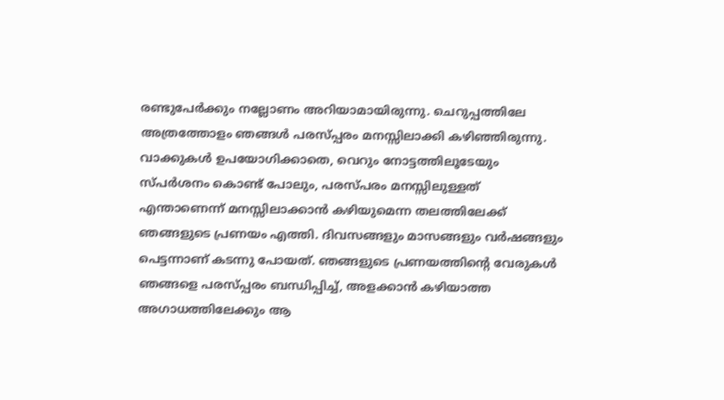രണ്ടുപേര്‍ക്കും നല്ലോണം അറിയാമായിരുന്നു. ചെറുപ്പത്തിലേ അത്രത്തോളം ഞങ്ങൾ പരസ്പ്പരം മനസ്സിലാക്കി കഴിഞ്ഞിരുന്നു. വാക്കുകൾ ഉപയോഗിക്കാതെ, വെറും നോട്ടത്തിലൂടേയും സ്പര്‍ശനം കൊണ്ട്‌ പോലും, പരസ്പരം മനസ്സിലുള്ളത് എന്താണെന്ന് മനസ്സിലാക്കാൻ കഴിയുമെന്ന തലത്തിലേക്ക് ഞങ്ങളുടെ പ്രണയം എത്തി. ദിവസങ്ങളും മാസങ്ങളും വര്‍ഷങ്ങളും പെട്ടന്നാണ് കടന്നു പോയത്. ഞങ്ങളുടെ പ്രണയത്തിന്റെ വേരുകൾ ഞങ്ങളെ പരസ്പ്പരം ബന്ധിപ്പിച്ച്, അളക്കാൻ കഴിയാത്ത അഗാധത്തിലേക്കും ആ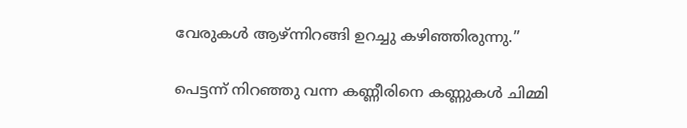വേരുകൾ ആഴ്ന്നിറങ്ങി ഉറച്ചു കഴിഞ്ഞിരുന്നു.”

പെട്ടന്ന് നിറഞ്ഞു വന്ന കണ്ണീരിനെ കണ്ണുകൾ ചിമ്മി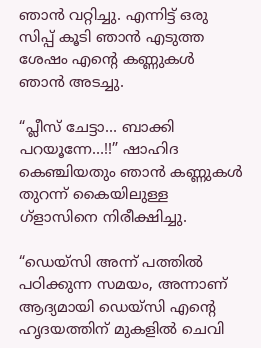ഞാൻ വറ്റിച്ചു. എന്നിട്ട് ഒരു സിപ്പ് കൂടി ഞാൻ എടുത്ത ശേഷം എന്റെ കണ്ണുകൾ ഞാൻ അടച്ചു.

“പ്ലീസ് ചേട്ടാ… ബാക്കി പറയൂന്നേ…!!” ഷാഹിദ കെഞ്ചിയതും ഞാൻ കണ്ണുകൾ തുറന്ന് കൈയിലുള്ള ഗ്ളാസിനെ നിരീക്ഷിച്ചു.

“ഡെയ്സി അന്ന് പത്തില്‍ പഠിക്കുന്ന സമയം, അന്നാണ് ആദ്യമായി ഡെയ്സി എന്റെ ഹൃദയത്തിന് മുകളില്‍ ചെവി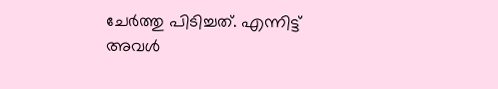ചേര്‍ത്തു പിടിച്ചത്. എന്നിട്ട് അവള്‍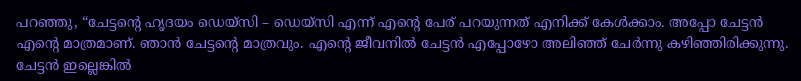പറഞ്ഞു, “ചേട്ടന്റെ ഹൃദയം ഡെയ്സി – ഡെയ്സി എന്ന് എന്റെ പേര് പറയുന്നത് എനിക്ക് കേൾക്കാം. അപ്പോ ചേട്ടൻ എന്റെ മാത്രമാണ്. ഞാൻ ചേട്ടന്റെ മാത്രവും. എന്റെ ജീവനില്‍ ചേട്ടൻ എപ്പോഴോ അലിഞ്ഞ് ചേര്‍ന്നു കഴിഞ്ഞിരിക്കുന്നു. ചേട്ടൻ ഇല്ലെങ്കില്‍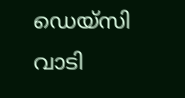ഡെയ്സി വാടി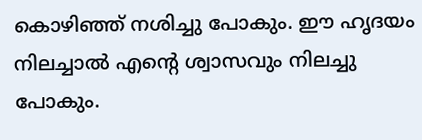കൊഴിഞ്ഞ് നശിച്ചു പോകും. ഈ ഹൃദയം നിലച്ചാൽ എന്റെ ശ്വാസവും നിലച്ചു പോകും.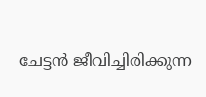ചേട്ടൻ ജീവിച്ചിരിക്കുന്ന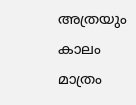അത്രയും കാലം മാത്രം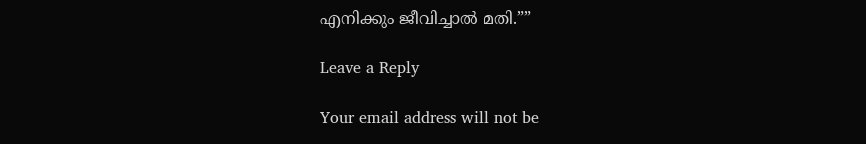എനിക്കും ജീവിച്ചാൽ മതി.””

Leave a Reply

Your email address will not be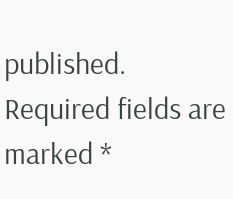published. Required fields are marked *